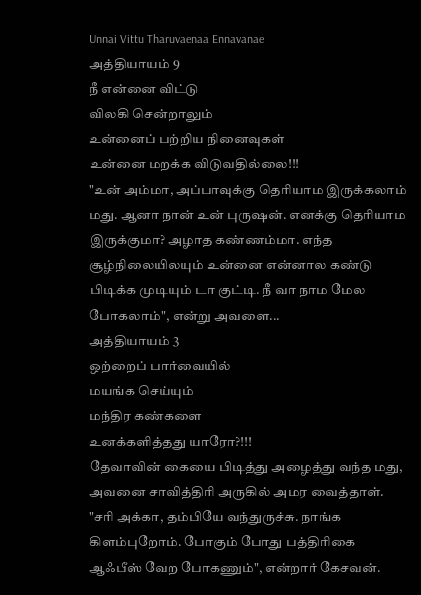Unnai Vittu Tharuvaenaa Ennavanae
அத்தியாயம் 9
நீ என்னை விட்டு
விலகி சென்றாலும்
உன்னைப் பற்றிய நினைவுகள்
உன்னை மறக்க விடுவதில்லை!!!
"உன் அம்மா, அப்பாவுக்கு தெரியாம இருக்கலாம் மது. ஆனா நான் உன் புருஷன். எனக்கு தெரியாம இருக்குமா? அழாத கண்ணம்மா. எந்த சூழ்நிலையிலயும் உன்னை என்னால கண்டு பிடிக்க முடியும் டா குட்டி. நீ வா நாம மேல போகலாம்", என்று அவளை...
அத்தியாயம் 3
ஒற்றைப் பார்வையில்
மயங்க செய்யும்
மந்திர கண்களை
உனக்களித்தது யாரோ?!!!
தேவாவின் கையை பிடித்து அழைத்து வந்த மது, அவனை சாவித்திரி அருகில் அமர வைத்தாள்.
"சரி அக்கா, தம்பியே வந்துருச்சு. நாங்க கிளம்புறோம். போகும் போது பத்திரிகை ஆஃபீஸ் வேற போகணும்", என்றார் கேசவன்.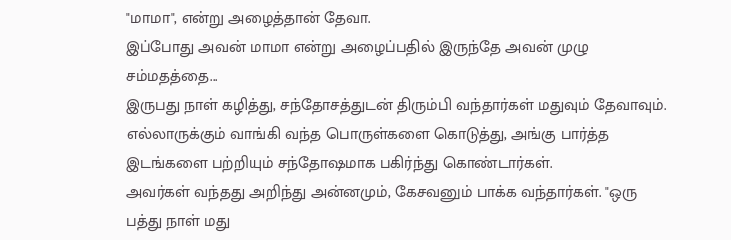"மாமா", என்று அழைத்தான் தேவா.
இப்போது அவன் மாமா என்று அழைப்பதில் இருந்தே அவன் முழு சம்மதத்தை...
இருபது நாள் கழித்து, சந்தோசத்துடன் திரும்பி வந்தார்கள் மதுவும் தேவாவும்.
எல்லாருக்கும் வாங்கி வந்த பொருள்களை கொடுத்து, அங்கு பார்த்த இடங்களை பற்றியும் சந்தோஷமாக பகிர்ந்து கொண்டார்கள்.
அவர்கள் வந்தது அறிந்து அன்னமும், கேசவனும் பாக்க வந்தார்கள். "ஒரு பத்து நாள் மது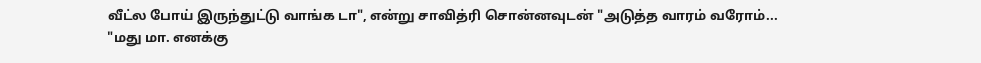வீட்ல போய் இருந்துட்டு வாங்க டா", என்று சாவித்ரி சொன்னவுடன் "அடுத்த வாரம் வரோம்...
"மது மா. எனக்கு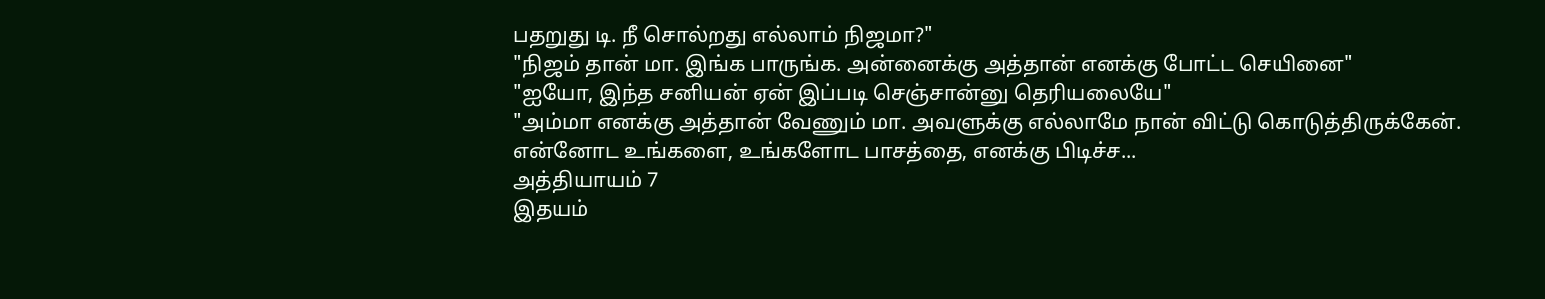பதறுது டி. நீ சொல்றது எல்லாம் நிஜமா?"
"நிஜம் தான் மா. இங்க பாருங்க. அன்னைக்கு அத்தான் எனக்கு போட்ட செயினை"
"ஐயோ, இந்த சனியன் ஏன் இப்படி செஞ்சான்னு தெரியலையே"
"அம்மா எனக்கு அத்தான் வேணும் மா. அவளுக்கு எல்லாமே நான் விட்டு கொடுத்திருக்கேன். என்னோட உங்களை, உங்களோட பாசத்தை, எனக்கு பிடிச்ச...
அத்தியாயம் 7
இதயம்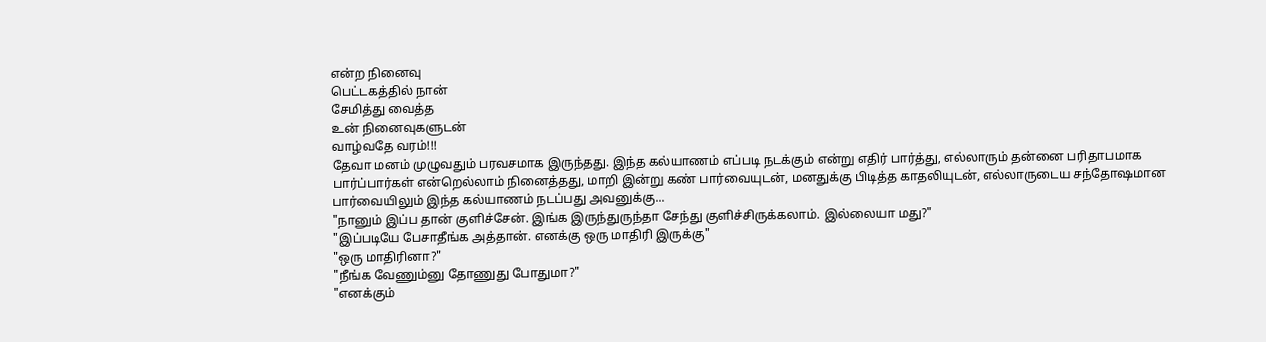என்ற நினைவு
பெட்டகத்தில் நான்
சேமித்து வைத்த
உன் நினைவுகளுடன்
வாழ்வதே வரம்!!!
தேவா மனம் முழுவதும் பரவசமாக இருந்தது. இந்த கல்யாணம் எப்படி நடக்கும் என்று எதிர் பார்த்து, எல்லாரும் தன்னை பரிதாபமாக பார்ப்பார்கள் என்றெல்லாம் நினைத்தது, மாறி இன்று கண் பார்வையுடன், மனதுக்கு பிடித்த காதலியுடன், எல்லாருடைய சந்தோஷமான பார்வையிலும் இந்த கல்யாணம் நடப்பது அவனுக்கு...
"நானும் இப்ப தான் குளிச்சேன். இங்க இருந்துருந்தா சேந்து குளிச்சிருக்கலாம். இல்லையா மது?"
"இப்படியே பேசாதீங்க அத்தான். எனக்கு ஒரு மாதிரி இருக்கு"
"ஒரு மாதிரினா?"
"நீங்க வேணும்னு தோணுது போதுமா?"
"எனக்கும்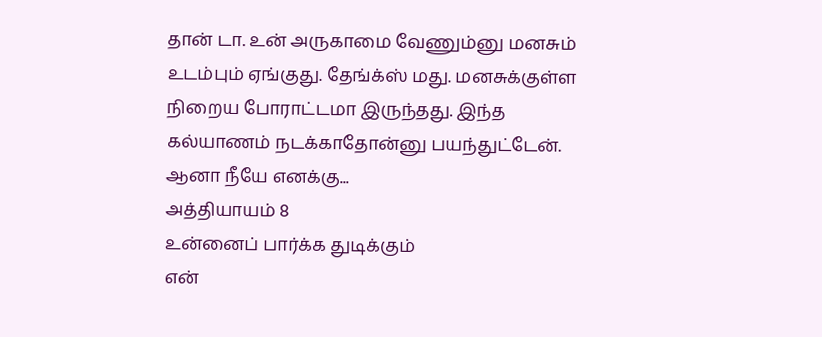தான் டா. உன் அருகாமை வேணும்னு மனசும் உடம்பும் ஏங்குது. தேங்க்ஸ் மது. மனசுக்குள்ள நிறைய போராட்டமா இருந்தது. இந்த கல்யாணம் நடக்காதோன்னு பயந்துட்டேன். ஆனா நீயே எனக்கு...
அத்தியாயம் 8
உன்னைப் பார்க்க துடிக்கும்
என்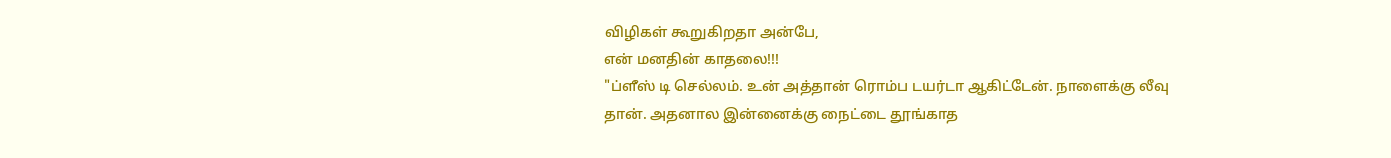விழிகள் கூறுகிறதா அன்பே,
என் மனதின் காதலை!!!
"ப்ளீஸ் டி செல்லம். உன் அத்தான் ரொம்ப டயர்டா ஆகிட்டேன். நாளைக்கு லீவு தான். அதனால இன்னைக்கு நைட்டை தூங்காத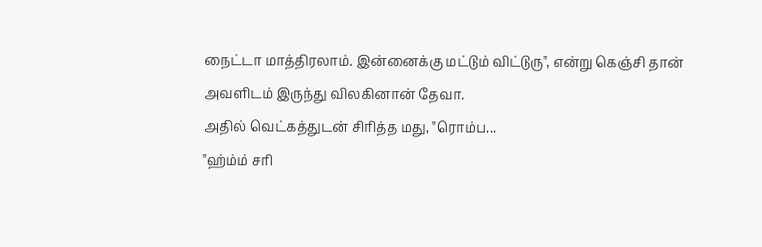நைட்டா மாத்திரலாம். இன்னைக்கு மட்டும் விட்டுரு", என்று கெஞ்சி தான் அவளிடம் இருந்து விலகினான் தேவா.
அதில் வெட்கத்துடன் சிரித்த மது, "ரொம்ப...
"ஹ்ம்ம் சரி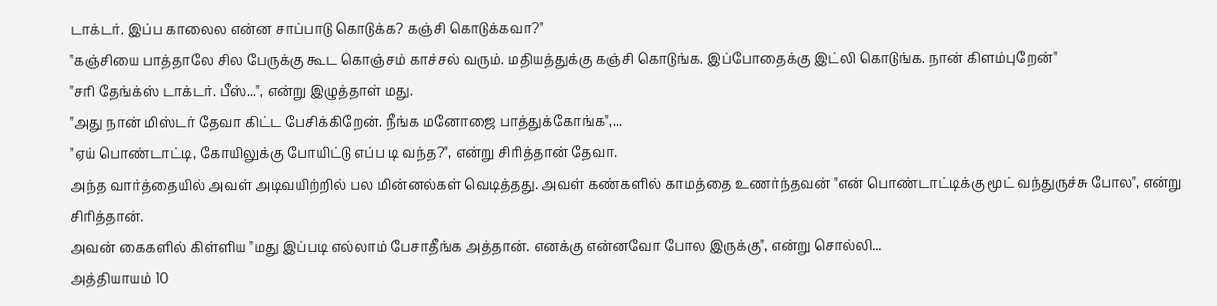டாக்டர். இப்ப காலைல என்ன சாப்பாடு கொடுக்க? கஞ்சி கொடுக்கவா?"
"கஞ்சியை பாத்தாலே சில பேருக்கு கூட கொஞ்சம் காச்சல் வரும். மதியத்துக்கு கஞ்சி கொடுங்க. இப்போதைக்கு இட்லி கொடுங்க. நான் கிளம்புறேன்"
"சரி தேங்க்ஸ் டாக்டர். பீஸ்...", என்று இழுத்தாள் மது.
"அது நான் மிஸ்டர் தேவா கிட்ட பேசிக்கிறேன். நீங்க மனோஜை பாத்துக்கோங்க",...
"ஏய் பொண்டாட்டி, கோயிலுக்கு போயிட்டு எப்ப டி வந்த?", என்று சிரித்தான் தேவா.
அந்த வார்த்தையில் அவள் அடிவயிற்றில் பல மின்னல்கள் வெடித்தது. அவள் கண்களில் காமத்தை உணர்ந்தவன் "என் பொண்டாட்டிக்கு மூட் வந்துருச்சு போல", என்று சிரித்தான்.
அவன் கைகளில் கிள்ளிய "மது இப்படி எல்லாம் பேசாதீங்க அத்தான். எனக்கு என்னவோ போல இருக்கு", என்று சொல்லி...
அத்தியாயம் 10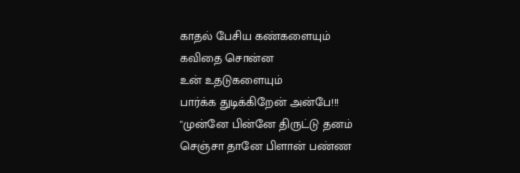காதல் பேசிய கண்களையும்
கவிதை சொன்ன
உன் உதடுகளையும்
பார்க்க துடிக்கிறேன் அன்பே!!!
"முன்னே பின்னே திருட்டு தனம் செஞ்சா தானே பிளான் பண்ண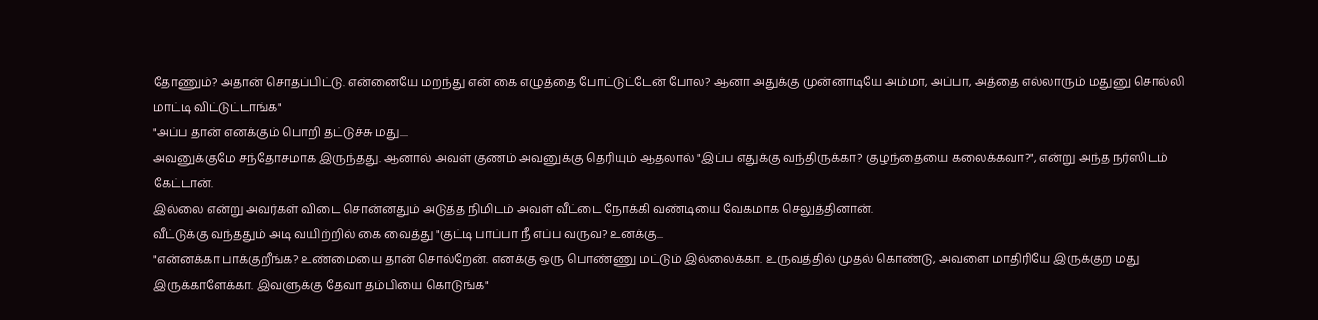தோணும்? அதான் சொதப்பிட்டு. என்னையே மறந்து என் கை எழுத்தை போட்டுட்டேன் போல? ஆனா அதுக்கு முன்னாடியே அம்மா, அப்பா, அத்தை எல்லாரும் மதுனு சொல்லி மாட்டி விட்டுட்டாங்க"
"அப்ப தான் எனக்கும் பொறி தட்டுச்சு மது....
அவனுக்குமே சந்தோசமாக இருந்தது. ஆனால் அவள் குணம் அவனுக்கு தெரியும் ஆதலால் "இப்ப எதுக்கு வந்திருக்கா? குழந்தையை கலைக்கவா?", என்று அந்த நர்ஸிடம் கேட்டான்.
இல்லை என்று அவர்கள் விடை சொன்னதும் அடுத்த நிமிடம் அவள் வீட்டை நோக்கி வண்டியை வேகமாக செலுத்தினான்.
வீட்டுக்கு வந்ததும் அடி வயிற்றில் கை வைத்து "குட்டி பாப்பா நீ எப்ப வருவ? உனக்கு...
"என்னக்கா பாக்குறீங்க? உண்மையை தான் சொல்றேன். எனக்கு ஒரு பொண்ணு மட்டும் இல்லைக்கா. உருவத்தில் முதல் கொண்டு, அவளை மாதிரியே இருக்குற மது இருக்காளேக்கா. இவளுக்கு தேவா தம்பியை கொடுங்க"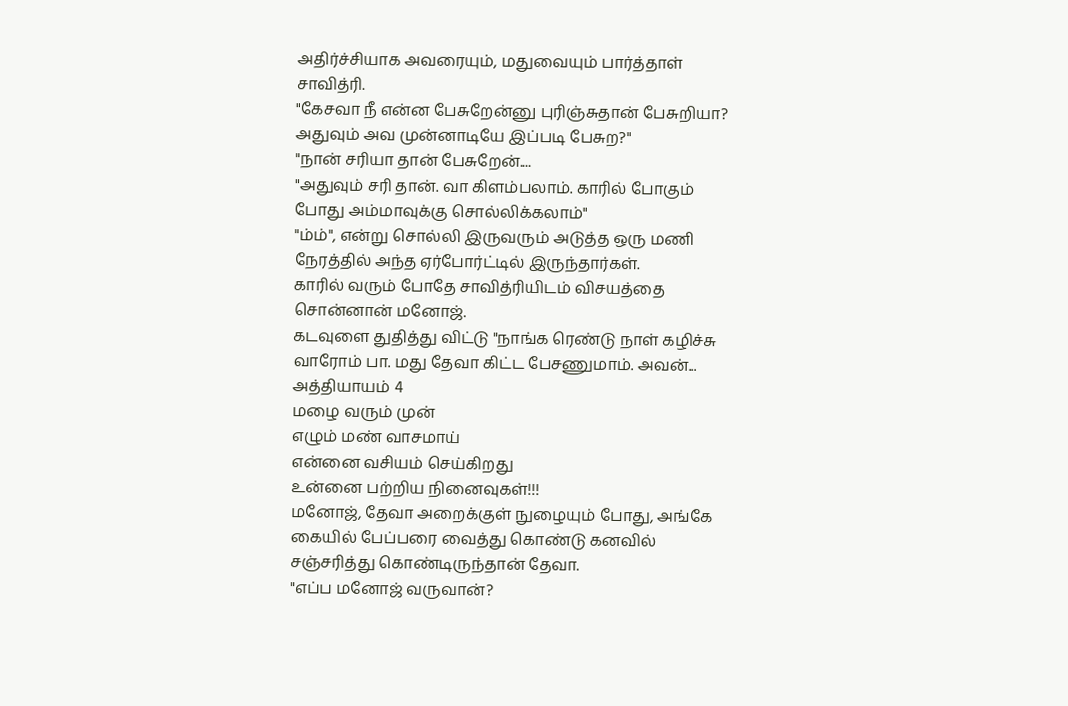அதிர்ச்சியாக அவரையும், மதுவையும் பார்த்தாள் சாவித்ரி.
"கேசவா நீ என்ன பேசுறேன்னு புரிஞ்சுதான் பேசுறியா? அதுவும் அவ முன்னாடியே இப்படி பேசுற?"
"நான் சரியா தான் பேசுறேன்....
"அதுவும் சரி தான். வா கிளம்பலாம். காரில் போகும் போது அம்மாவுக்கு சொல்லிக்கலாம்"
"ம்ம்", என்று சொல்லி இருவரும் அடுத்த ஒரு மணி நேரத்தில் அந்த ஏர்போர்ட்டில் இருந்தார்கள்.
காரில் வரும் போதே சாவித்ரியிடம் விசயத்தை சொன்னான் மனோஜ்.
கடவுளை துதித்து விட்டு "நாங்க ரெண்டு நாள் கழிச்சு வாரோம் பா. மது தேவா கிட்ட பேசணுமாம். அவன்...
அத்தியாயம் 4
மழை வரும் முன்
எழும் மண் வாசமாய்
என்னை வசியம் செய்கிறது
உன்னை பற்றிய நினைவுகள்!!!
மனோஜ், தேவா அறைக்குள் நுழையும் போது, அங்கே கையில் பேப்பரை வைத்து கொண்டு கனவில் சஞ்சரித்து கொண்டிருந்தான் தேவா.
"எப்ப மனோஜ் வருவான்?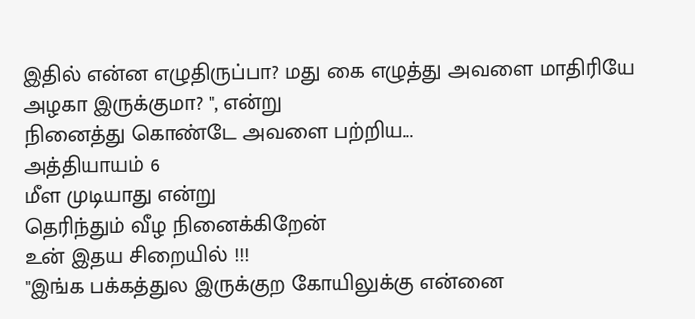இதில் என்ன எழுதிருப்பா? மது கை எழுத்து அவளை மாதிரியே அழகா இருக்குமா? ", என்று
நினைத்து கொண்டே அவளை பற்றிய...
அத்தியாயம் 6
மீள முடியாது என்று
தெரிந்தும் வீழ நினைக்கிறேன்
உன் இதய சிறையில் !!!
"இங்க பக்கத்துல இருக்குற கோயிலுக்கு என்னை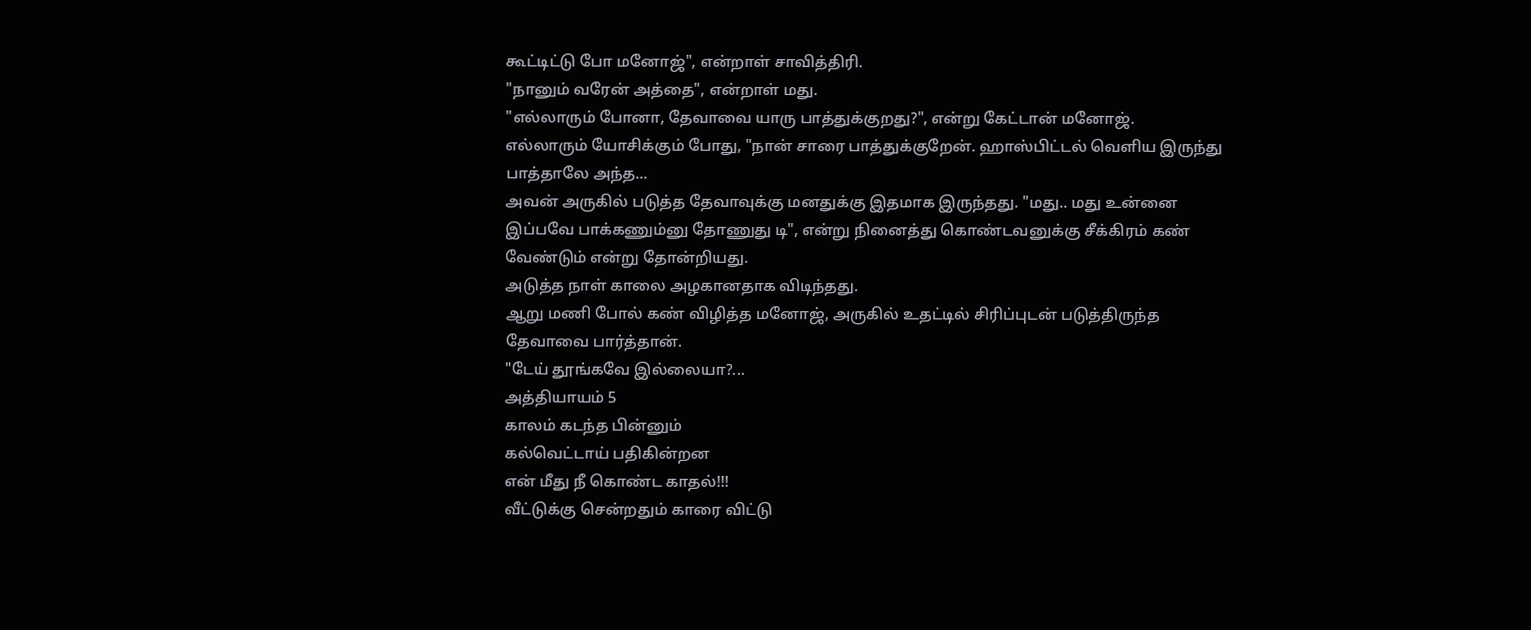கூட்டிட்டு போ மனோஜ்", என்றாள் சாவித்திரி.
"நானும் வரேன் அத்தை", என்றாள் மது.
"எல்லாரும் போனா, தேவாவை யாரு பாத்துக்குறது?", என்று கேட்டான் மனோஜ்.
எல்லாரும் யோசிக்கும் போது, "நான் சாரை பாத்துக்குறேன். ஹாஸ்பிட்டல் வெளிய இருந்து பாத்தாலே அந்த...
அவன் அருகில் படுத்த தேவாவுக்கு மனதுக்கு இதமாக இருந்தது. "மது.. மது உன்னை இப்பவே பாக்கணும்னு தோணுது டி", என்று நினைத்து கொண்டவனுக்கு சீக்கிரம் கண் வேண்டும் என்று தோன்றியது.
அடுத்த நாள் காலை அழகானதாக விடிந்தது.
ஆறு மணி போல் கண் விழித்த மனோஜ், அருகில் உதட்டில் சிரிப்புடன் படுத்திருந்த தேவாவை பார்த்தான்.
"டேய் தூங்கவே இல்லையா?...
அத்தியாயம் 5
காலம் கடந்த பின்னும்
கல்வெட்டாய் பதிகின்றன
என் மீது நீ கொண்ட காதல்!!!
வீட்டுக்கு சென்றதும் காரை விட்டு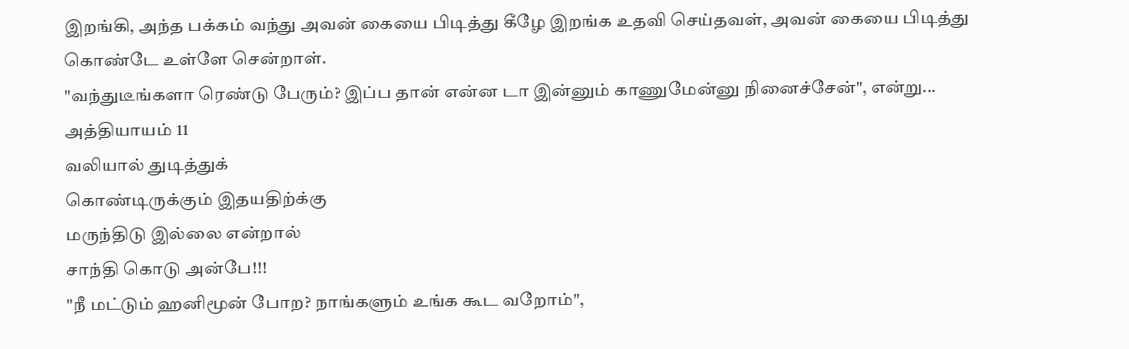இறங்கி, அந்த பக்கம் வந்து அவன் கையை பிடித்து கீழே இறங்க உதவி செய்தவள், அவன் கையை பிடித்து கொண்டே உள்ளே சென்றாள்.
"வந்துடீங்களா ரெண்டு பேரும்? இப்ப தான் என்ன டா இன்னும் காணுமேன்னு நினைச்சேன்", என்று...
அத்தியாயம் 11
வலியால் துடித்துக்
கொண்டிருக்கும் இதயதிற்க்கு
மருந்திடு இல்லை என்றால்
சாந்தி கொடு அன்பே!!!
"நீ மட்டும் ஹனிமூன் போற? நாங்களும் உங்க கூட வறோம்",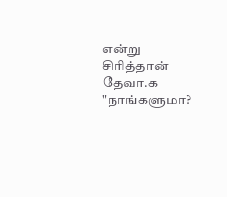என்று சிரித்தான் தேவா.௧
"நாங்களுமா?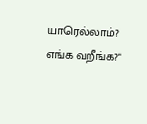யாரெல்லாம்? எங்க வறீங்க?"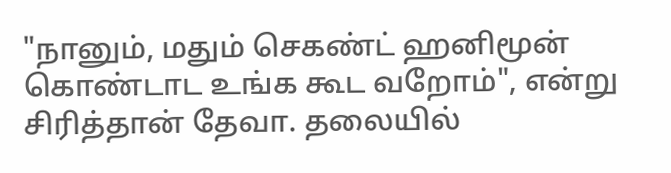"நானும், மதும் செகண்ட் ஹனிமூன் கொண்டாட உங்க கூட வறோம்", என்று சிரித்தான் தேவா. தலையில்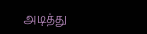அடித்து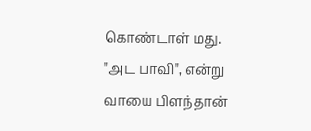கொண்டாள் மது.
"அட பாவி", என்று வாயை பிளந்தான்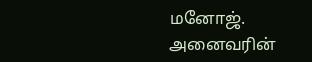மனோஜ்.
அனைவரின்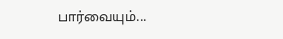பார்வையும்...